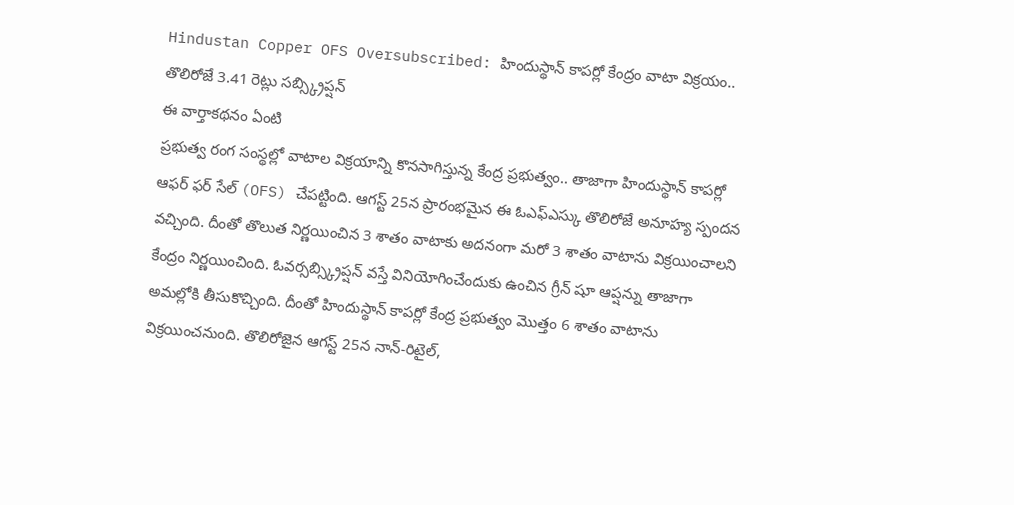Hindustan Copper OFS Oversubscribed: హిందుస్థాన్ కాపర్లో కేంద్రం వాటా విక్రయం.. తొలిరోజే 3.41 రెట్లు సబ్స్క్రిప్షన్
ఈ వార్తాకథనం ఏంటి
ప్రభుత్వ రంగ సంస్థల్లో వాటాల విక్రయాన్ని కొనసాగిస్తున్న కేంద్ర ప్రభుత్వం.. తాజాగా హిందుస్థాన్ కాపర్లో ఆఫర్ ఫర్ సేల్ (OFS) చేపట్టింది. ఆగస్ట్ 25న ప్రారంభమైన ఈ ఓఎఫ్ఎస్కు తొలిరోజే అనూహ్య స్పందన వచ్చింది. దీంతో తొలుత నిర్ణయించిన 3 శాతం వాటాకు అదనంగా మరో 3 శాతం వాటాను విక్రయించాలని కేంద్రం నిర్ణయించింది. ఓవర్సబ్స్క్రిప్షన్ వస్తే వినియోగించేందుకు ఉంచిన గ్రీన్ షూ ఆప్షన్ను తాజాగా అమల్లోకి తీసుకొచ్చింది. దీంతో హిందుస్థాన్ కాపర్లో కేంద్ర ప్రభుత్వం మొత్తం 6 శాతం వాటాను విక్రయించనుంది. తొలిరోజైన ఆగస్ట్ 25న నాన్-రిటైల్,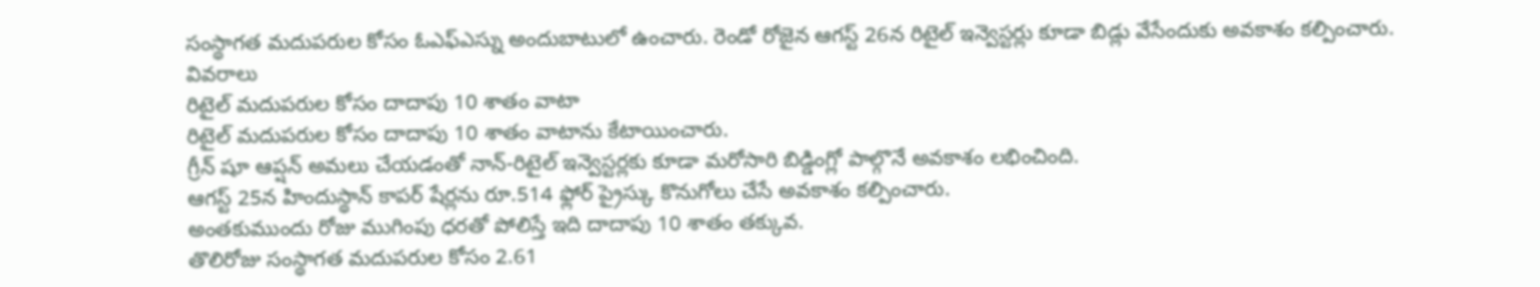సంస్థాగత మదుపరుల కోసం ఓఎఫ్ఎస్ను అందుబాటులో ఉంచారు. రెండో రోజైన ఆగస్ట్ 26న రిటైల్ ఇన్వెస్టర్లు కూడా బిడ్లు వేసేందుకు అవకాశం కల్పించారు.
వివరాలు
రిటైల్ మదుపరుల కోసం దాదాపు 10 శాతం వాటా
రిటైల్ మదుపరుల కోసం దాదాపు 10 శాతం వాటాను కేటాయించారు.
గ్రీన్ షూ ఆప్షన్ అమలు చేయడంతో నాన్-రిటైల్ ఇన్వెస్టర్లకు కూడా మరోసారి బిడ్డింగ్లో పాల్గొనే అవకాశం లభించింది.
ఆగస్ట్ 25న హిందుస్థాన్ కాపర్ షేర్లను రూ.514 ఫ్లోర్ ప్రైస్కు కొనుగోలు చేసే అవకాశం కల్పించారు.
అంతకుముందు రోజు ముగింపు ధరతో పోలిస్తే ఇది దాదాపు 10 శాతం తక్కువ.
తొలిరోజు సంస్థాగత మదుపరుల కోసం 2.61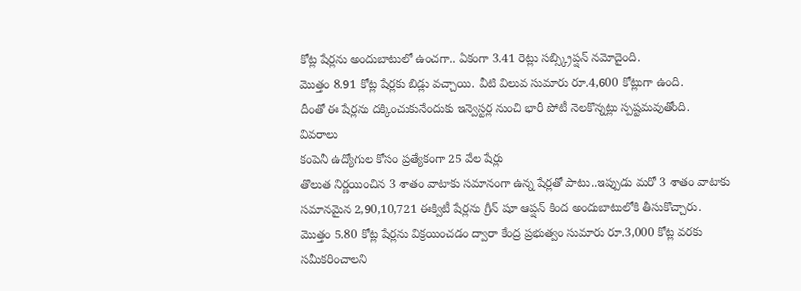కోట్ల షేర్లను అందుబాటులో ఉంచగా.. ఏకంగా 3.41 రెట్లు సబ్స్క్రిప్షన్ నమోదైంది.
మొత్తం 8.91 కోట్ల షేర్లకు బిడ్లు వచ్చాయి. వీటి విలువ సుమారు రూ.4,600 కోట్లుగా ఉంది.
దీంతో ఈ షేర్లను దక్కించుకునేందుకు ఇన్వెస్టర్ల నుంచి భారీ పోటీ నెలకొన్నట్లు స్పష్టమవుతోంది.
వివరాలు
కంపెనీ ఉద్యోగుల కోసం ప్రత్యేకంగా 25 వేల షేర్లు
తొలుత నిర్ణయించిన 3 శాతం వాటాకు సమానంగా ఉన్న షేర్లతో పాటు..ఇప్పుడు మరో 3 శాతం వాటాకు సమానమైన 2,90,10,721 ఈక్విటీ షేర్లను గ్రీన్ షూ ఆప్షన్ కింద అందుబాటులోకి తీసుకొచ్చారు.
మొత్తం 5.80 కోట్ల షేర్లను విక్రయించడం ద్వారా కేంద్ర ప్రభుత్వం సుమారు రూ.3,000 కోట్ల వరకు సమీకరించాలని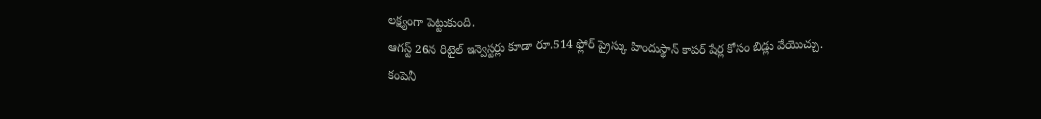లక్ష్యంగా పెట్టుకుంది.
ఆగస్ట్ 26న రిటైల్ ఇన్వెస్టర్లు కూడా రూ.514 ఫ్లోర్ ప్రైస్కు హిందుస్థాన్ కాపర్ షేర్ల కోసం బిడ్లు వేయొచ్చు.
కంపెనీ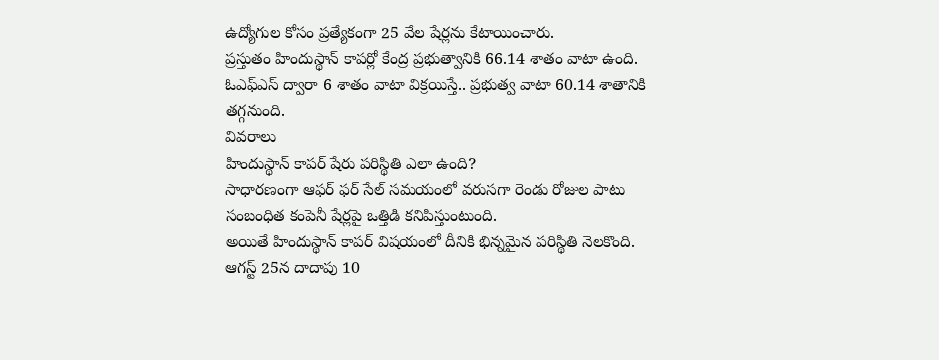ఉద్యోగుల కోసం ప్రత్యేకంగా 25 వేల షేర్లను కేటాయించారు.
ప్రస్తుతం హిందుస్థాన్ కాపర్లో కేంద్ర ప్రభుత్వానికి 66.14 శాతం వాటా ఉంది. ఓఎఫ్ఎస్ ద్వారా 6 శాతం వాటా విక్రయిస్తే.. ప్రభుత్వ వాటా 60.14 శాతానికి తగ్గనుంది.
వివరాలు
హిందుస్థాన్ కాపర్ షేరు పరిస్థితి ఎలా ఉంది?
సాధారణంగా ఆఫర్ ఫర్ సేల్ సమయంలో వరుసగా రెండు రోజుల పాటు సంబంధిత కంపెనీ షేర్లపై ఒత్తిడి కనిపిస్తుంటుంది.
అయితే హిందుస్థాన్ కాపర్ విషయంలో దీనికి భిన్నమైన పరిస్థితి నెలకొంది.
ఆగస్ట్ 25న దాదాపు 10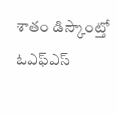శాతం డిస్కౌంట్తో ఓఎఫ్ఎస్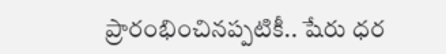ప్రారంభించినప్పటికీ.. షేరు ధర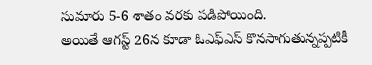సుమారు 5-6 శాతం వరకు పడిపోయింది.
అయితే ఆగస్ట్ 26న కూడా ఓఎఫ్ఎస్ కొనసాగుతున్నప్పటికీ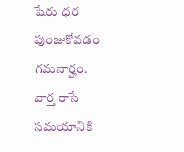షేరు ధర పుంజుకోవడం గమనార్హం.
వార్త రాసే సమయానికి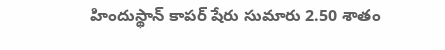హిందుస్థాన్ కాపర్ షేరు సుమారు 2.50 శాతం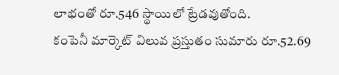లాభంతో రూ.546 స్థాయిలో ట్రేడవుతోంది.
కంపెనీ మార్కెట్ విలువ ప్రస్తుతం సుమారు రూ.52.69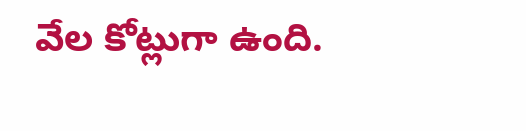వేల కోట్లుగా ఉంది.